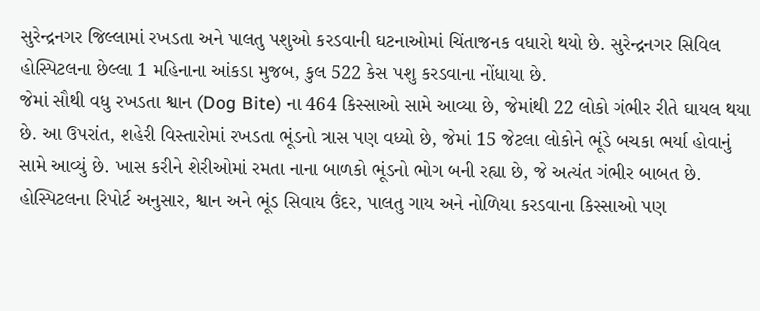સુરેન્દ્રનગર જિલ્લામાં રખડતા અને પાલતુ પશુઓ કરડવાની ઘટનાઓમાં ચિંતાજનક વધારો થયો છે. સુરેન્દ્રનગર સિવિલ હોસ્પિટલના છેલ્લા 1 મહિનાના આંકડા મુજબ, કુલ 522 કેસ પશુ કરડવાના નોંધાયા છે.
જેમાં સૌથી વધુ રખડતા શ્વાન (Dog Bite) ના 464 કિસ્સાઓ સામે આવ્યા છે, જેમાંથી 22 લોકો ગંભીર રીતે ઘાયલ થયા છે. આ ઉપરાંત, શહેરી વિસ્તારોમાં રખડતા ભૂંડનો ત્રાસ પણ વધ્યો છે, જેમાં 15 જેટલા લોકોને ભૂંડે બચકા ભર્યા હોવાનું સામે આવ્યું છે. ખાસ કરીને શેરીઓમાં રમતા નાના બાળકો ભૂંડનો ભોગ બની રહ્યા છે, જે અત્યંત ગંભીર બાબત છે.
હોસ્પિટલના રિપોર્ટ અનુસાર, શ્વાન અને ભૂંડ સિવાય ઉંદર, પાલતુ ગાય અને નોળિયા કરડવાના કિસ્સાઓ પણ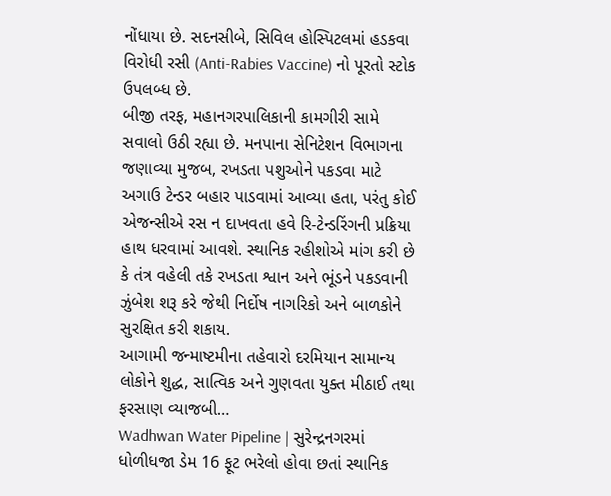નોંધાયા છે. સદનસીબે, સિવિલ હોસ્પિટલમાં હડકવા વિરોધી રસી (Anti-Rabies Vaccine) નો પૂરતો સ્ટોક ઉપલબ્ધ છે.
બીજી તરફ, મહાનગરપાલિકાની કામગીરી સામે સવાલો ઉઠી રહ્યા છે. મનપાના સેનિટેશન વિભાગના જણાવ્યા મુજબ, રખડતા પશુઓને પકડવા માટે અગાઉ ટેન્ડર બહાર પાડવામાં આવ્યા હતા, પરંતુ કોઈ એજન્સીએ રસ ન દાખવતા હવે રિ-ટેન્ડરિંગની પ્રક્રિયા હાથ ધરવામાં આવશે. સ્થાનિક રહીશોએ માંગ કરી છે કે તંત્ર વહેલી તકે રખડતા શ્વાન અને ભૂંડને પકડવાની ઝુંબેશ શરૂ કરે જેથી નિર્દોષ નાગરિકો અને બાળકોને સુરક્ષિત કરી શકાય.
આગામી જન્માષ્ટમીના તહેવારો દરમિયાન સામાન્ય લોકોને શુદ્ધ, સાત્વિક અને ગુણવતા યુક્ત મીઠાઈ તથા ફરસાણ વ્યાજબી…
Wadhwan Water Pipeline | સુરેન્દ્રનગરમાં ધોળીધજા ડેમ 16 ફૂટ ભરેલો હોવા છતાં સ્થાનિક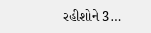રહીશોને 3…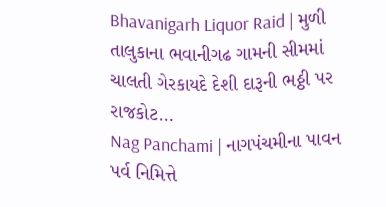Bhavanigarh Liquor Raid | મુળી તાલુકાના ભવાનીગઢ ગામની સીમમાં ચાલતી ગેરકાયદે દેશી દારૂની ભઠ્ઠી પર રાજકોટ…
Nag Panchami | નાગપંચમીના પાવન પર્વ નિમિત્તે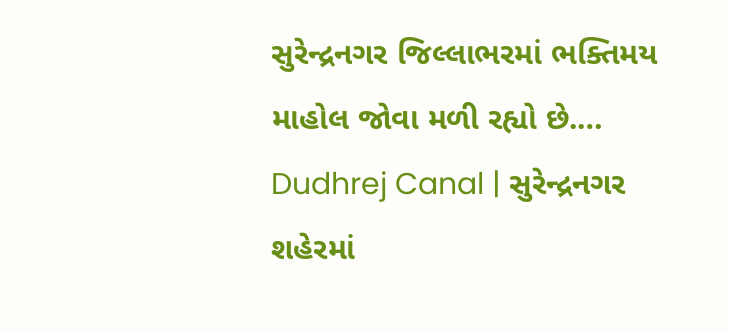સુરેન્દ્રનગર જિલ્લાભરમાં ભક્તિમય માહોલ જોવા મળી રહ્યો છે.…
Dudhrej Canal | સુરેન્દ્રનગર શહેરમાં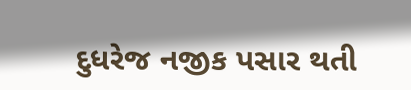દુધરેજ નજીક પસાર થતી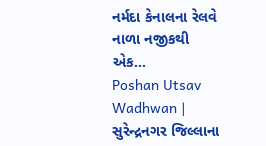નર્મદા કેનાલના રેલવે નાળા નજીકથી એક…
Poshan Utsav Wadhwan | સુરેન્દ્રનગર જિલ્લાના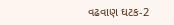વઢવાણ ઘટક-2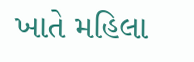ખાતે મહિલા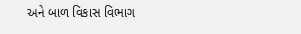અને બાળ વિકાસ વિભાગ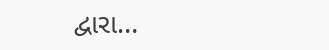દ્વારા…